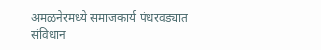अमळनेरमध्ये समाजकार्य पंधरवड्यात संविधान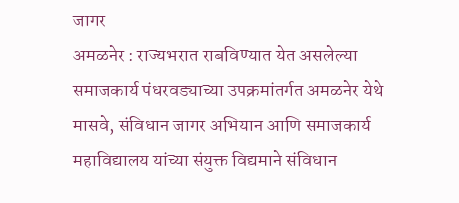जागर
अमळनेर : राज्यभरात राबविण्यात येत असलेल्या समाजकार्य पंधरवड्याच्या उपक्रमांतर्गत अमळनेर येथे मासवे, संविधान जागर अभियान आणि समाजकार्य महाविद्यालय यांच्या संयुक्त विद्यमाने संविधान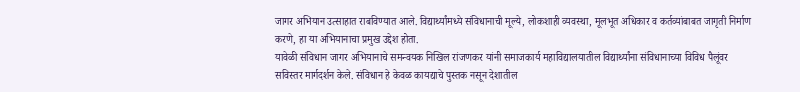जागर अभियान उत्साहात राबविण्यात आले. विद्यार्थ्यांमध्ये संविधानाची मूल्ये, लोकशाही व्यवस्था, मूलभूत अधिकार व कर्तव्यांबाबत जागृती निर्माण करणे, हा या अभियानाचा प्रमुख उद्देश होता.
यावेळी संविधान जागर अभियानाचे समन्वयक निखिल रांजणकर यांनी समाजकार्य महाविद्यालयातील विद्यार्थ्यांना संविधानाच्या विविध पैलूंवर सविस्तर मार्गदर्शन केले. संविधान हे केवळ कायद्याचे पुस्तक नसून देशातील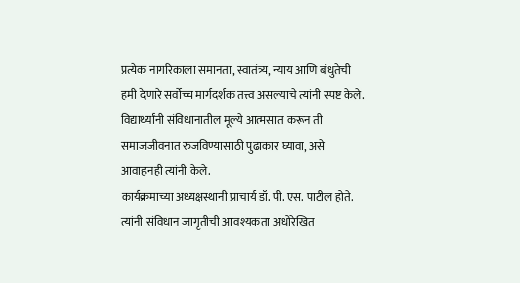प्रत्येक नागरिकाला समानता, स्वातंत्र्य, न्याय आणि बंधुतेची हमी देणारे सर्वोच्च मार्गदर्शक तत्त्व असल्याचे त्यांनी स्पष्ट केले. विद्यार्थ्यांनी संविधानातील मूल्ये आत्मसात करून ती समाजजीवनात रुजविण्यासाठी पुढाकार घ्यावा, असे आवाहनही त्यांनी केले.
कार्यक्रमाच्या अध्यक्षस्थानी प्राचार्य डॉ. पी. एस. पाटील होते. त्यांनी संविधान जागृतीची आवश्यकता अधोरेखित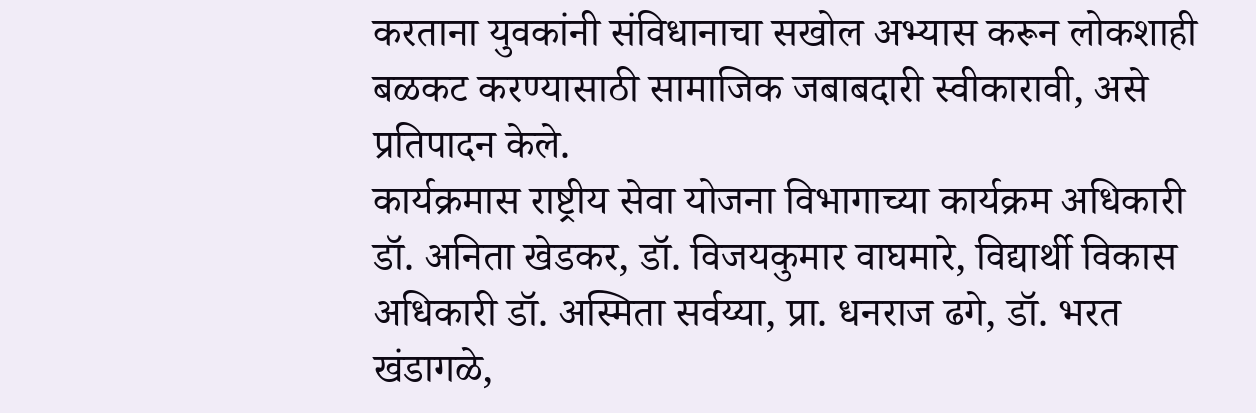करताना युवकांनी संविधानाचा सखोल अभ्यास करून लोकशाही बळकट करण्यासाठी सामाजिक जबाबदारी स्वीकारावी, असे प्रतिपादन केले.
कार्यक्रमास राष्ट्रीय सेवा योजना विभागाच्या कार्यक्रम अधिकारी डॉ. अनिता खेडकर, डॉ. विजयकुमार वाघमारे, विद्यार्थी विकास अधिकारी डॉ. अस्मिता सर्वय्या, प्रा. धनराज ढगे, डॉ. भरत खंडागळे,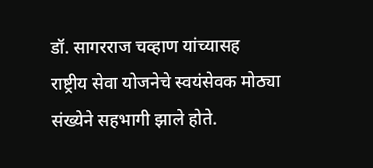डॉ. सागरराज चव्हाण यांच्यासह राष्ट्रीय सेवा योजनेचे स्वयंसेवक मोठ्या संख्येने सहभागी झाले होते.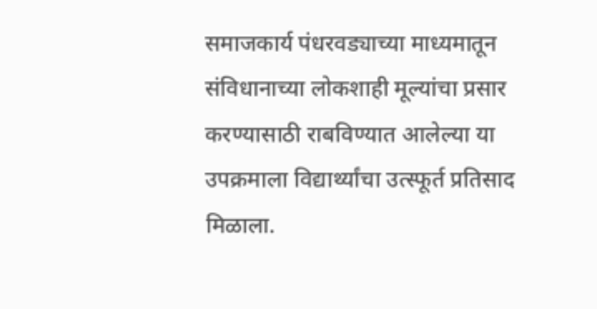समाजकार्य पंधरवड्याच्या माध्यमातून संविधानाच्या लोकशाही मूल्यांचा प्रसार करण्यासाठी राबविण्यात आलेल्या या उपक्रमाला विद्यार्थ्यांचा उत्स्फूर्त प्रतिसाद मिळाला.